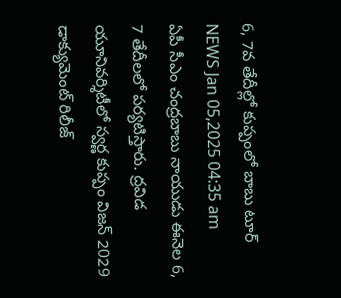6, 7వ తేదీల్లో కుప్పంలో బాబు టూర్
NEWS Jan 05,2025 04:35 am
ఏపీ సీఎం చంద్రబాబు నాయుడు ఈనెల 6, 7 తేదీలలో పర్యటిస్తారు. ద్రవిడ యూనివర్శిటీలో స్వర్ణ కుప్పం విజన్ 2029 డాక్యుమెంట్ రిలీజ్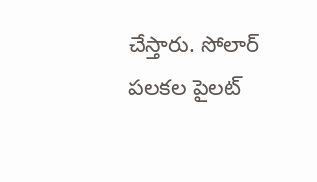చేస్తారు. సోలార్ పలకల పైలట్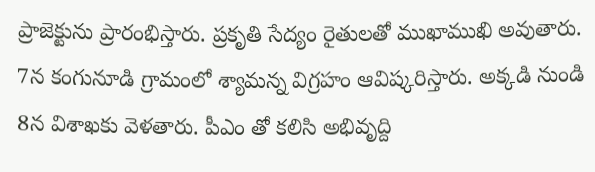ప్రాజెక్టును ప్రారంభిస్తారు. ప్రకృతి సేద్యం రైతులతో ముఖాముఖి అవుతారు. 7న కంగునూడి గ్రామంలో శ్యామన్న విగ్రహం ఆవిష్కరిస్తారు. అక్కడి నుండి 8న విశాఖకు వెళతారు. పీఎం తో కలిసి అభివృద్ది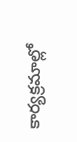కార్యక్రమాల్లో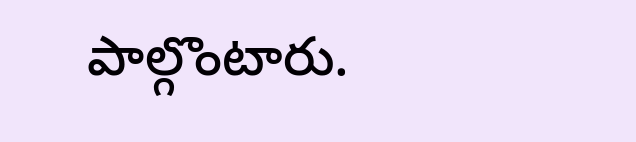పాల్గొంటారు.